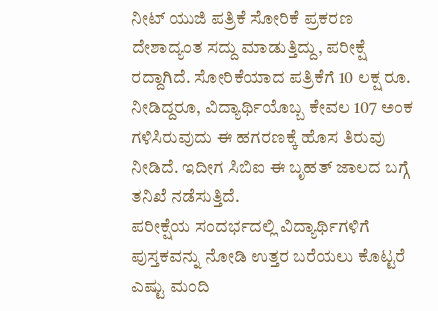ನೀಟ್ ಯುಜಿ ಪತ್ರಿಕೆ ಸೋರಿಕೆ ಪ್ರಕರಣ ದೇಶಾದ್ಯಂತ ಸದ್ದು ಮಾಡುತ್ತಿದ್ದು, ಪರೀಕ್ಷೆ ರದ್ದಾಗಿದೆ. ಸೋರಿಕೆಯಾದ ಪತ್ರಿಕೆಗೆ 10 ಲಕ್ಷ ರೂ. ನೀಡಿದ್ದರೂ, ವಿದ್ಯಾರ್ಥಿಯೊಬ್ಬ ಕೇವಲ 107 ಅಂಕ ಗಳಿಸಿರುವುದು ಈ ಹಗರಣಕ್ಕೆ ಹೊಸ ತಿರುವು ನೀಡಿದೆ. ಇದೀಗ ಸಿಬಿಐ ಈ ಬೃಹತ್ ಜಾಲದ ಬಗ್ಗೆ ತನಿಖೆ ನಡೆಸುತ್ತಿದೆ.
ಪರೀಕ್ಷೆಯ ಸಂದರ್ಭದಲ್ಲಿ ವಿದ್ಯಾರ್ಥಿಗಳಿಗೆ ಪುಸ್ತಕವನ್ನು ನೋಡಿ ಉತ್ತರ ಬರೆಯಲು ಕೊಟ್ಟರೆ ಎಷ್ಟು ಮಂದಿ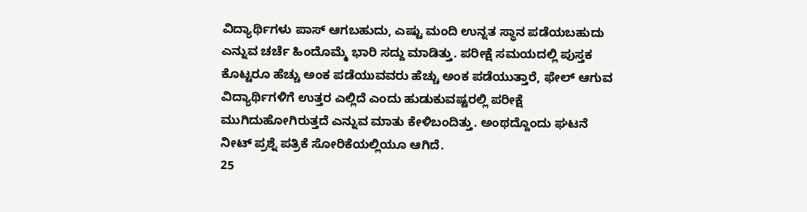ವಿದ್ಯಾರ್ಥಿಗಳು ಪಾಸ್ ಆಗಬಹುದು, ಎಷ್ಟು ಮಂದಿ ಉನ್ನತ ಸ್ಥಾನ ಪಡೆಯಬಹುದು ಎನ್ನುವ ಚರ್ಚೆ ಹಿಂದೊಮ್ಮೆ ಭಾರಿ ಸದ್ದು ಮಾಡಿತ್ತು. ಪರೀಕ್ಷೆ ಸಮಯದಲ್ಲಿ ಪುಸ್ತಕ ಕೊಟ್ಟರೂ ಹೆಚ್ಚು ಅಂಕ ಪಡೆಯುವವರು ಹೆಚ್ಚು ಅಂಕ ಪಡೆಯುತ್ತಾರೆ, ಫೇಲ್ ಆಗುವ ವಿದ್ಯಾರ್ಥಿಗಳಿಗೆ ಉತ್ತರ ಎಲ್ಲಿದೆ ಎಂದು ಹುಡುಕುವಷ್ಟರಲ್ಲಿ ಪರೀಕ್ಷೆ ಮುಗಿದುಹೋಗಿರುತ್ತದೆ ಎನ್ನುವ ಮಾತು ಕೇಳಿಬಂದಿತ್ತು. ಅಂಥದ್ದೊಂದು ಘಟನೆ ನೀಟ್ ಪ್ರಶ್ನೆ ಪತ್ರಿಕೆ ಸೋರಿಕೆಯಲ್ಲಿಯೂ ಆಗಿದೆ.
25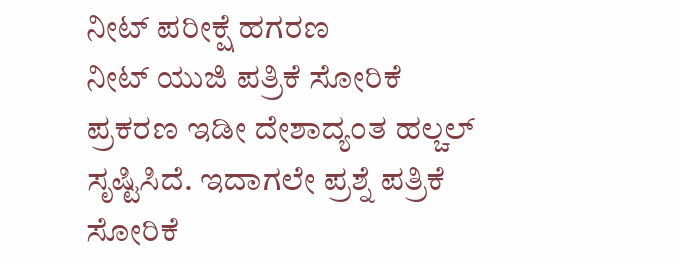ನೀಟ್ ಪರೀಕ್ಷೆ ಹಗರಣ
ನೀಟ್ ಯುಜಿ ಪತ್ರಿಕೆ ಸೋರಿಕೆ ಪ್ರಕರಣ ಇಡೀ ದೇಶಾದ್ಯಂತ ಹಲ್ಚಲ್ ಸೃಷ್ಟಿಸಿದೆ. ಇದಾಗಲೇ ಪ್ರಶ್ನೆ ಪತ್ರಿಕೆ ಸೋರಿಕೆ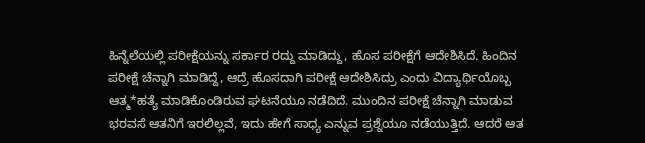ಹಿನ್ನೆಲೆಯಲ್ಲಿ ಪರೀಕ್ಷೆಯನ್ನು ಸರ್ಕಾರ ರದ್ದು ಮಾಡಿದ್ದು, ಹೊಸ ಪರೀಕ್ಷೆಗೆ ಆದೇಶಿಸಿದೆ. ಹಿಂದಿನ ಪರೀಕ್ಷೆ ಚೆನ್ನಾಗಿ ಮಾಡಿದ್ದೆ, ಆದ್ರೆ ಹೊಸದಾಗಿ ಪರೀಕ್ಷೆ ಆದೇಶಿಸಿದ್ರು ಎಂದು ವಿದ್ಯಾರ್ಥಿಯೊಬ್ಬ ಆತ್ಮ*ಹತ್ಯೆ ಮಾಡಿಕೊಂಡಿರುವ ಘಟನೆಯೂ ನಡೆದಿದೆ. ಮುಂದಿನ ಪರೀಕ್ಷೆ ಚೆನ್ನಾಗಿ ಮಾಡುವ ಭರವಸೆ ಆತನಿಗೆ ಇರಲಿಲ್ಲವೆ, ಇದು ಹೇಗೆ ಸಾಧ್ಯ ಎನ್ನುವ ಪ್ರಶ್ನೆಯೂ ನಡೆಯುತ್ತಿದೆ. ಆದರೆ ಆತ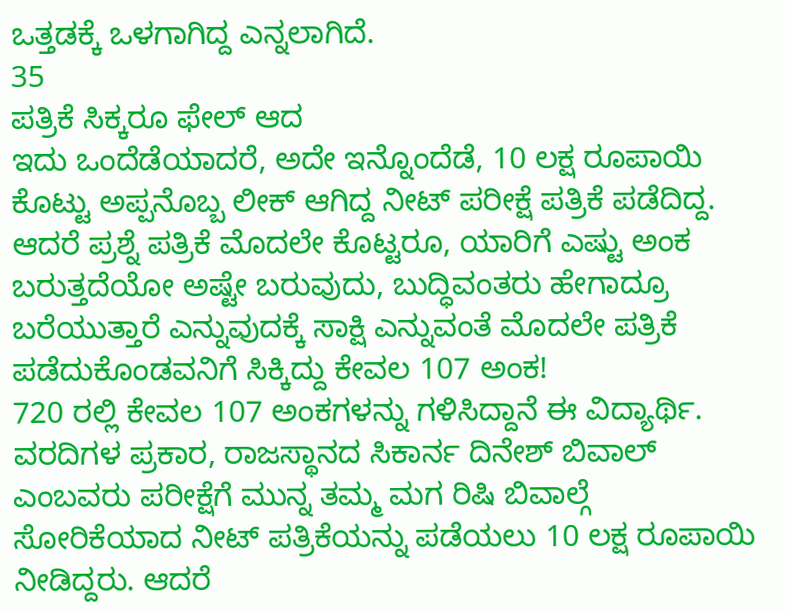ಒತ್ತಡಕ್ಕೆ ಒಳಗಾಗಿದ್ದ ಎನ್ನಲಾಗಿದೆ.
35
ಪತ್ರಿಕೆ ಸಿಕ್ಕರೂ ಫೇಲ್ ಆದ
ಇದು ಒಂದೆಡೆಯಾದರೆ, ಅದೇ ಇನ್ನೊಂದೆಡೆ, 10 ಲಕ್ಷ ರೂಪಾಯಿ ಕೊಟ್ಟು ಅಪ್ಪನೊಬ್ಬ ಲೀಕ್ ಆಗಿದ್ದ ನೀಟ್ ಪರೀಕ್ಷೆ ಪತ್ರಿಕೆ ಪಡೆದಿದ್ದ. ಆದರೆ ಪ್ರಶ್ನೆ ಪತ್ರಿಕೆ ಮೊದಲೇ ಕೊಟ್ಟರೂ, ಯಾರಿಗೆ ಎಷ್ಟು ಅಂಕ ಬರುತ್ತದೆಯೋ ಅಷ್ಟೇ ಬರುವುದು, ಬುದ್ಧಿವಂತರು ಹೇಗಾದ್ರೂ ಬರೆಯುತ್ತಾರೆ ಎನ್ನುವುದಕ್ಕೆ ಸಾಕ್ಷಿ ಎನ್ನುವಂತೆ ಮೊದಲೇ ಪತ್ರಿಕೆ ಪಡೆದುಕೊಂಡವನಿಗೆ ಸಿಕ್ಕಿದ್ದು ಕೇವಲ 107 ಅಂಕ!
720 ರಲ್ಲಿ ಕೇವಲ 107 ಅಂಕಗಳನ್ನು ಗಳಿಸಿದ್ದಾನೆ ಈ ವಿದ್ಯಾರ್ಥಿ. ವರದಿಗಳ ಪ್ರಕಾರ, ರಾಜಸ್ಥಾನದ ಸಿಕಾರ್ನ ದಿನೇಶ್ ಬಿವಾಲ್ ಎಂಬವರು ಪರೀಕ್ಷೆಗೆ ಮುನ್ನ ತಮ್ಮ ಮಗ ರಿಷಿ ಬಿವಾಲ್ಗೆ ಸೋರಿಕೆಯಾದ ನೀಟ್ ಪತ್ರಿಕೆಯನ್ನು ಪಡೆಯಲು 10 ಲಕ್ಷ ರೂಪಾಯಿ ನೀಡಿದ್ದರು. ಆದರೆ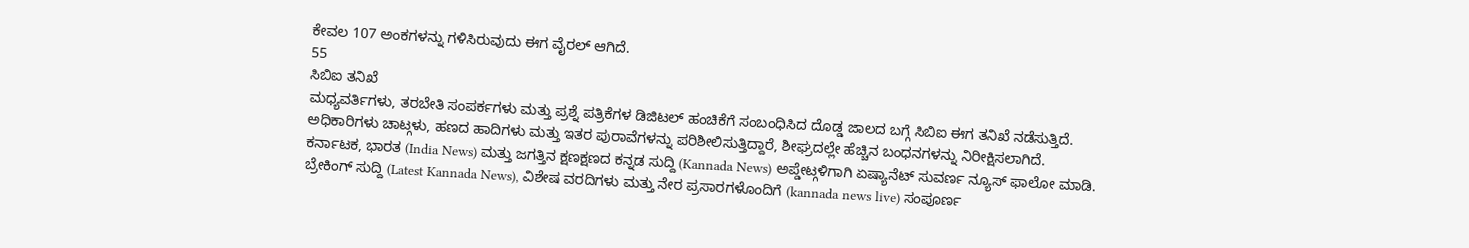ಕೇವಲ 107 ಅಂಕಗಳನ್ನು ಗಳಿಸಿರುವುದು ಈಗ ವೈರಲ್ ಆಗಿದೆ.
55
ಸಿಬಿಐ ತನಿಖೆ
ಮಧ್ಯವರ್ತಿಗಳು, ತರಬೇತಿ ಸಂಪರ್ಕಗಳು ಮತ್ತು ಪ್ರಶ್ನೆ ಪತ್ರಿಕೆಗಳ ಡಿಜಿಟಲ್ ಹಂಚಿಕೆಗೆ ಸಂಬಂಧಿಸಿದ ದೊಡ್ಡ ಜಾಲದ ಬಗ್ಗೆ ಸಿಬಿಐ ಈಗ ತನಿಖೆ ನಡೆಸುತ್ತಿದೆ. ಅಧಿಕಾರಿಗಳು ಚಾಟ್ಗಳು, ಹಣದ ಹಾದಿಗಳು ಮತ್ತು ಇತರ ಪುರಾವೆಗಳನ್ನು ಪರಿಶೀಲಿಸುತ್ತಿದ್ದಾರೆ, ಶೀಘ್ರದಲ್ಲೇ ಹೆಚ್ಚಿನ ಬಂಧನಗಳನ್ನು ನಿರೀಕ್ಷಿಸಲಾಗಿದೆ.
ಕರ್ನಾಟಕ, ಭಾರತ (India News) ಮತ್ತು ಜಗತ್ತಿನ ಕ್ಷಣಕ್ಷಣದ ಕನ್ನಡ ಸುದ್ದಿ (Kannada News) ಅಪ್ಡೇಟ್ಗಳಿಗಾಗಿ ಏಷ್ಯಾನೆಟ್ ಸುವರ್ಣ ನ್ಯೂಸ್ ಫಾಲೋ ಮಾಡಿ. ಬ್ರೇಕಿಂಗ್ ಸುದ್ದಿ (Latest Kannada News), ವಿಶೇಷ ವರದಿಗಳು ಮತ್ತು ನೇರ ಪ್ರಸಾರಗಳೊಂದಿಗೆ (kannada news live) ಸಂಪೂರ್ಣ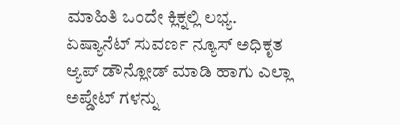ಮಾಹಿತಿ ಒಂದೇ ಕ್ಲಿಕ್ನಲ್ಲಿ ಲಭ್ಯ. ಏಷ್ಯಾನೆಟ್ ಸುವರ್ಣ ನ್ಯೂಸ್ ಅಧಿಕೃತ ಆ್ಯಪ್ ಡೌನ್ಲೋಡ್ ಮಾಡಿ ಹಾಗು ಎಲ್ಲಾ ಅಪ್ಡೇಟ್ ಗಳನ್ನು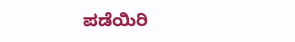ಪಡೆಯಿರಿ